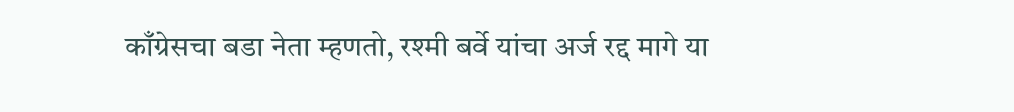काँग्रेसचा बडा नेता म्हणतो, रश्मी बर्वे यांचा अर्ज रद्द मागे या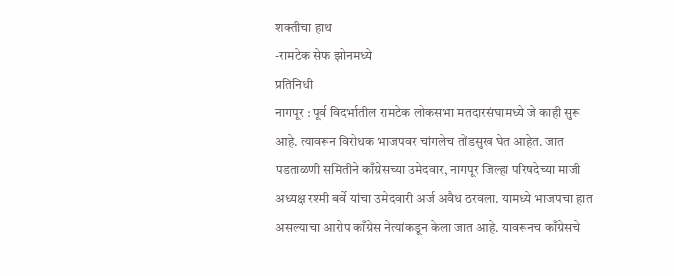शक्तीचा हाथ
-रामटेक सेफ झोनमध्ये
प्रतिनिधी
नागपूर : पूर्व विदर्भातील रामटेक लोकसभा मतदारसंघामध्ये जे काही सुरू आहे. त्यावरून विरोधक भाजपवर चांगलेच तोंडसुख घेत आहेत. जात पडताळणी समितीने काँग्रेसच्या उमेदवार, नागपूर जिल्हा परिषदेच्या माजी अध्यक्ष रश्मी बर्वे यांचा उमेदवारी अर्ज अवैध ठरवला. यामध्ये भाजपचा हात असल्याचा आरोप काँग्रेस नेत्यांकडून केला जात आहे. यावरूनच काँग्रेसचे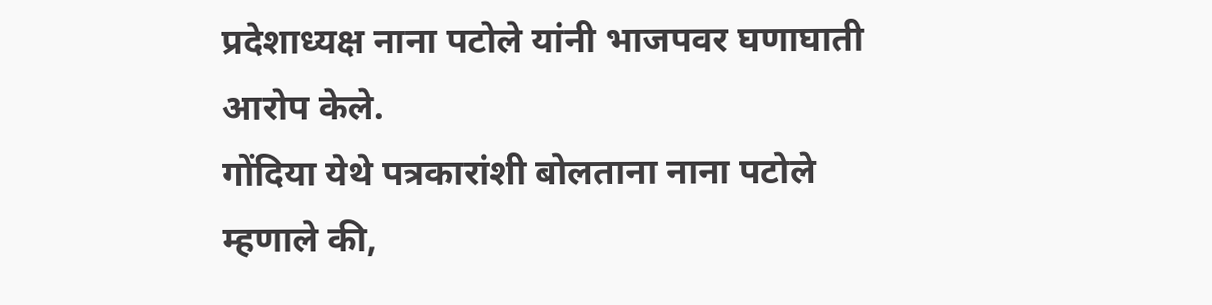प्रदेशाध्यक्ष नाना पटोले यांनी भाजपवर घणाघाती आरोप केले.
गोंदिया येथे पत्रकारांशी बोलताना नाना पटोले म्हणाले की,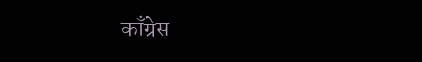काँग्रेस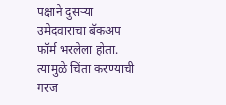पक्षाने दुसऱ्या उमेदवाराचा बॅकअप फॉर्म भरलेला होता. त्यामुळे चिंता करण्याची गरज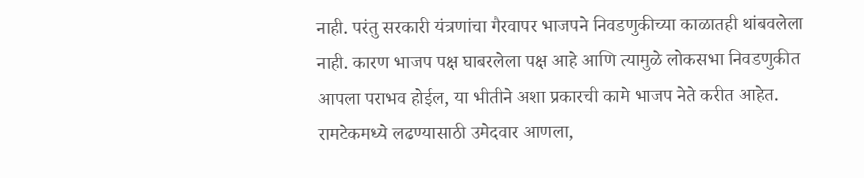नाही. परंतु सरकारी यंत्रणांचा गैरवापर भाजपने निवडणुकीच्या काळातही थांबवलेला नाही. कारण भाजप पक्ष घाबरलेला पक्ष आहे आणि त्यामुळे लोकसभा निवडणुकीत आपला पराभव होईल, या भीतीने अशा प्रकारची कामे भाजप नेते करीत आहेत. रामटेकमध्ये लढण्यासाठी उमेदवार आणला,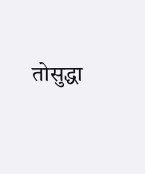तोसुद्धा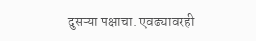दुसऱ्या पक्षाचा. एवढ्यावरही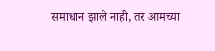समाधान झाले नाही, तर आमच्या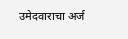उमेदवाराचा अर्ज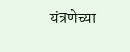यंत्रणेच्या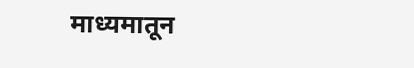माध्यमातून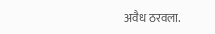अवैध ठरवला.